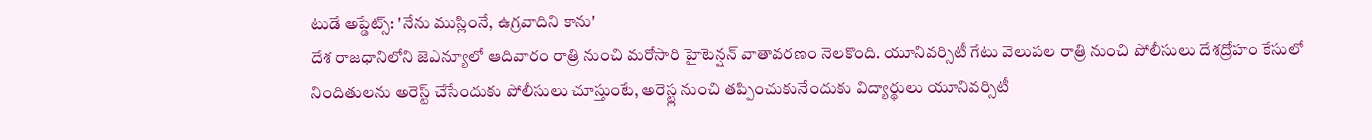టుడే అప్డేట్స్: 'నేను ముస్లింనే, ఉగ్రవాదిని కాను'
దేశ రాజధానిలోని జెఎన్యూలో ఆదివారం రాత్రి నుంచి మరోసారి హైటెన్షన్ వాతావరణం నెలకొంది. యూనివర్సిటీ గేటు వెలుపల రాత్రి నుంచి పోలీసులు దేశద్రోహం కేసులో నిందితులను అరెస్ట్ చేసేందుకు పోలీసులు చూస్తుంటే, అరెస్ట్ల నుంచి తప్పించుకునేందుకు విద్యార్థులు యూనివర్సిటీ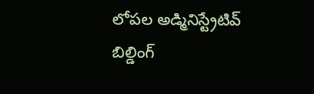లోపల అడ్మినిస్ట్రేటివ్ బిల్డింగ్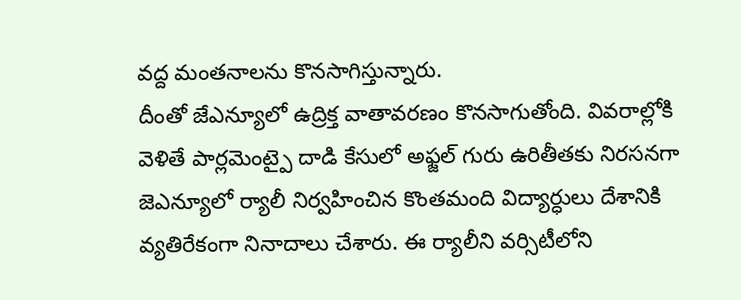వద్ద మంతనాలను కొనసాగిస్తున్నారు.
దీంతో జేఎన్యూలో ఉద్రిక్త వాతావరణం కొనసాగుతోంది. వివరాల్లోకి వెళితే పార్లమెంట్పై దాడి కేసులో అఫ్జల్ గురు ఉరితీతకు నిరసనగా జెఎన్యూలో ర్యాలీ నిర్వహించిన కొంతమంది విద్యార్ధులు దేశానికి వ్యతిరేకంగా నినాదాలు చేశారు. ఈ ర్యాలీని వర్సిటీలోని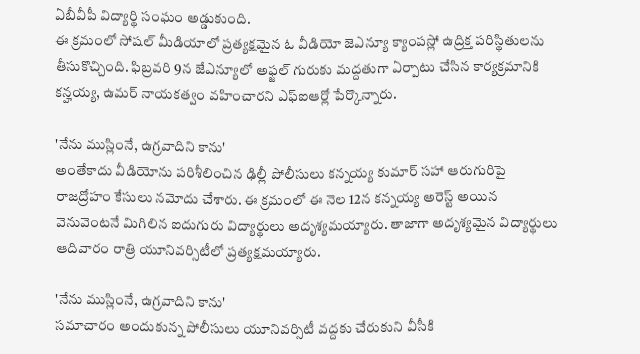ఏబీవీపీ విద్యార్థి సంఘం అడ్డుకుంది.
ఈ క్రమంలో సోషల్ మీడియాలో ప్రత్యక్షమైన ఓ వీడియో జెఎన్యూ క్యాంపస్లో ఉద్రిక్త పరిస్థితులను తీసుకొచ్చింది. ఫిబ్రవరి 9న జేఎన్యూలో అఫ్జల్ గురుకు మద్దతుగా ఏర్పాటు చేసిన కార్యక్రమానికి కన్హయ్య, ఉమర్ నాయకత్వం వహించారని ఎఫ్ఐఆర్లో పేర్కొన్నారు.

'నేను ముస్లింనే, ఉగ్రవాదిని కాను'
అంతేకాదు వీడియోను పరిశీలించిన ఢిల్లీ పోలీసులు కన్నయ్య కుమార్ సహా ఆరుగురిపై రాజద్రోహం కేసులు నమోదు చేశారు. ఈ క్రమంలో ఈ నెల 12న కన్నయ్య అరెస్ట్ అయిన వెనువెంటనే మిగిలిన ఐదుగురు విద్యార్థులు అదృశ్యమయ్యారు. తాజాగా అదృశ్యమైన విద్యార్థులు ఆదివారం రాత్రి యూనివర్సిటీలో ప్రత్యక్షమయ్యారు.

'నేను ముస్లింనే, ఉగ్రవాదిని కాను'
సమాచారం అందుకున్న పోలీసులు యూనివర్సిటీ వద్దకు చేరుకుని వీసీకి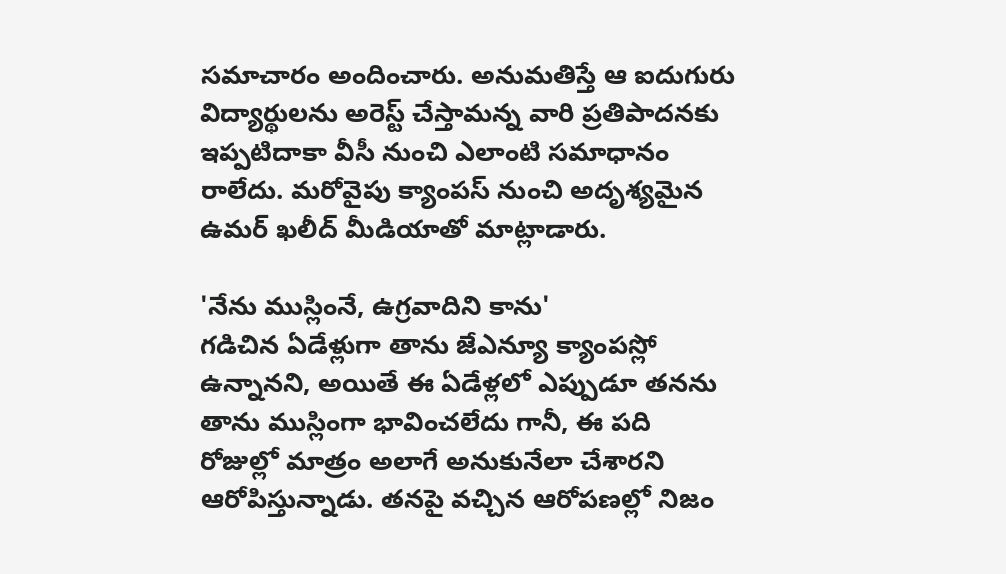సమాచారం అందించారు. అనుమతిస్తే ఆ ఐదుగురు విద్యార్థులను అరెస్ట్ చేస్తామన్న వారి ప్రతిపాదనకు ఇప్పటిదాకా వీసీ నుంచి ఎలాంటి సమాధానం రాలేదు. మరోవైపు క్యాంపస్ నుంచి అదృశ్యమైన ఉమర్ ఖలీద్ మీడియాతో మాట్లాడారు.

'నేను ముస్లింనే, ఉగ్రవాదిని కాను'
గడిచిన ఏడేళ్లుగా తాను జేఎన్యూ క్యాంపస్లో ఉన్నానని, అయితే ఈ ఏడేళ్లలో ఎప్పుడూ తనను తాను ముస్లింగా భావించలేదు గానీ, ఈ పది రోజుల్లో మాత్రం అలాగే అనుకునేలా చేశారని ఆరోపిస్తున్నాడు. తనపై వచ్చిన ఆరోపణల్లో నిజం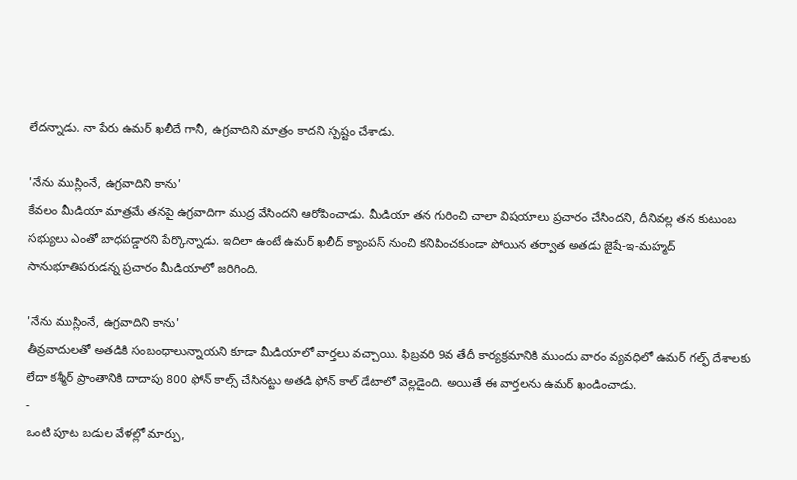లేదన్నాడు. నా పేరు ఉమర్ ఖలీదే గానీ, ఉగ్రవాదిని మాత్రం కాదని స్పష్టం చేశాడు.

'నేను ముస్లింనే, ఉగ్రవాదిని కాను'
కేవలం మీడియా మాత్రమే తనపై ఉగ్రవాదిగా ముద్ర వేసిందని ఆరోపించాడు. మీడియా తన గురించి చాలా విషయాలు ప్రచారం చేసిందని, దీనివల్ల తన కుటుంబ సభ్యులు ఎంతో బాధపడ్డారని పేర్కొన్నాడు. ఇదిలా ఉంటే ఉమర్ ఖలీద్ క్యాంపస్ నుంచి కనిపించకుండా పోయిన తర్వాత అతడు జైషే-ఇ-మహ్మద్ సానుభూతిపరుడన్న ప్రచారం మీడియాలో జరిగింది.

'నేను ముస్లింనే, ఉగ్రవాదిని కాను'
తీవ్రవాదులతో అతడికి సంబంధాలున్నాయని కూడా మీడియాలో వార్తలు వచ్చాయి. ఫిబ్రవరి 9వ తేదీ కార్యక్రమానికి ముందు వారం వ్యవధిలో ఉమర్ గల్ఫ్ దేశాలకు లేదా కశ్మీర్ ప్రాంతానికి దాదాపు 800 ఫోన్ కాల్స్ చేసినట్టు అతడి ఫోన్ కాల్ డేటాలో వెల్లడైంది. అయితే ఈ వార్తలను ఉమర్ ఖండించాడు.
-
ఒంటి పూట బడుల వేళల్లో మార్పు,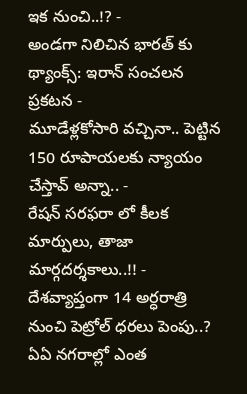ఇక నుంచి..!? -
అండగా నిలిచిన భారత్ కు థ్యాంక్స్: ఇరాన్ సంచలన ప్రకటన -
మూడేళ్లకోసారి వచ్చినా.. పెట్టిన 150 రూపాయలకు న్యాయం చేస్తావ్ అన్నా.. -
రేషన్ సరఫరా లో కీలక మార్పులు, తాజా మార్గదర్శకాలు..!! -
దేశవ్యాప్తంగా 14 అర్ధరాత్రి నుంచి పెట్రోల్ ధరలు పెంపు..? ఏఏ నగరాల్లో ఎంత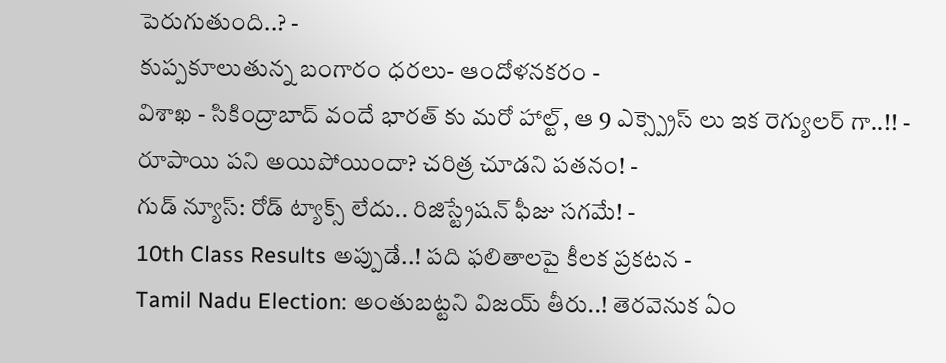పెరుగుతుంది..? -
కుప్పకూలుతున్న బంగారం ధరలు- ఆందోళనకరం -
విశాఖ - సికింద్రాబాద్ వందే భారత్ కు మరో హాల్ట్, ఆ 9 ఎక్స్ప్రెస్ లు ఇక రెగ్యులర్ గా..!! -
రూపాయి పని అయిపోయిందా? చరిత్ర చూడని పతనం! -
గుడ్ న్యూస్: రోడ్ ట్యాక్స్ లేదు.. రిజిస్ట్రేషన్ ఫీజు సగమే! -
10th Class Results అప్పుడే..! పది ఫలితాలపై కీలక ప్రకటన -
Tamil Nadu Election: అంతుబట్టని విజయ్ తీరు..! తెరవెనుక ఏం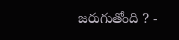జరుగుతోంది ? -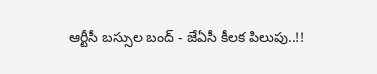ఆర్టీసీ బస్సుల బంద్ - జేఏసీ కీలక పిలుపు..!!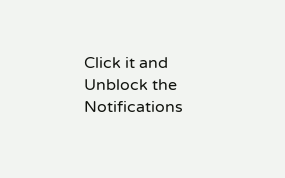Click it and Unblock the Notifications